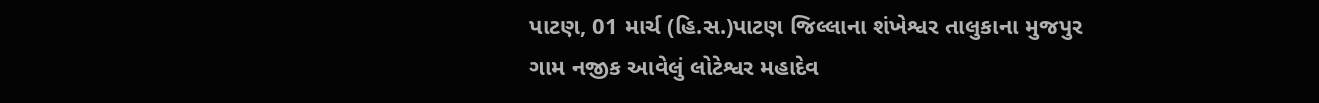પાટણ, 01 માર્ચ (હિ.સ.)પાટણ જિલ્લાના શંખેશ્વર તાલુકાના મુજપુર ગામ નજીક આવેલું લોટેશ્વર મહાદેવ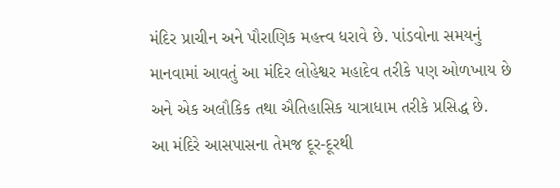મંદિર પ્રાચીન અને પૌરાણિક મહત્ત્વ ધરાવે છે. પાંડવોના સમયનું માનવામાં આવતું આ મંદિર લોહેશ્વર મહાદેવ તરીકે પણ ઓળખાય છે અને એક અલૌકિક તથા ઐતિહાસિક યાત્રાધામ તરીકે પ્રસિદ્ધ છે.
આ મંદિરે આસપાસના તેમજ દૂર-દૂરથી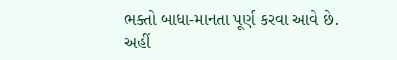ભક્તો બાધા-માનતા પૂર્ણ કરવા આવે છે. અહીં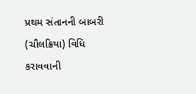પ્રથમ સંતાનની બાબરી (ચૌલક્રિયા) વિધિ કરાવવાની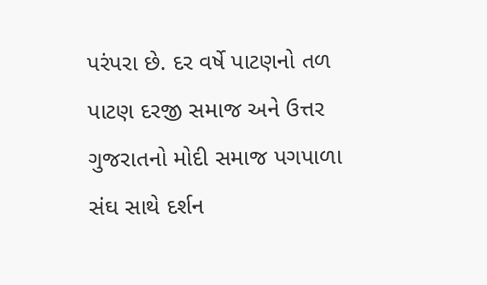પરંપરા છે. દર વર્ષે પાટણનો તળ પાટણ દરજી સમાજ અને ઉત્તર ગુજરાતનો મોદી સમાજ પગપાળા સંઘ સાથે દર્શન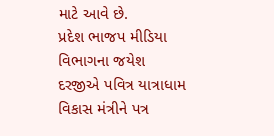માટે આવે છે.
પ્રદેશ ભાજપ મીડિયા વિભાગના જયેશ દરજીએ પવિત્ર યાત્રાધામ વિકાસ મંત્રીને પત્ર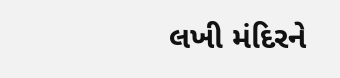લખી મંદિરને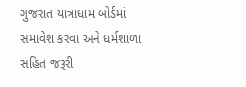ગુજરાત યાત્રાધામ બોર્ડમાં સમાવેશ કરવા અને ધર્મશાળા સહિત જરૂરી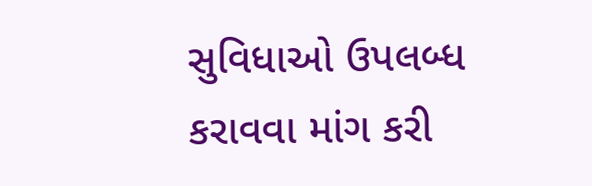સુવિધાઓ ઉપલબ્ધ કરાવવા માંગ કરી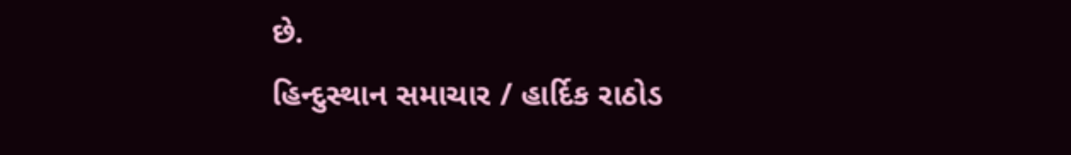છે.
હિન્દુસ્થાન સમાચાર / હાર્દિક રાઠોડ